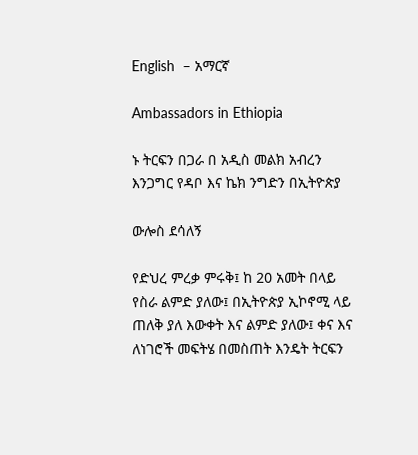English  – አማርኛ

Ambassadors in Ethiopia

ኑ ትርፍን በጋራ በ አዲስ መልክ አብረን እንጋግር የዳቦ እና ኬክ ንግድን በኢትዮጵያ

ውሎስ ደሳለኝ

የድህረ ምረቃ ምሩቅ፤ ከ 20 አመት በላይ የስራ ልምድ ያለው፤ በኢትዮጵያ ኢኮኖሚ ላይ ጠለቅ ያለ እውቀት እና ልምድ ያለው፤ ቀና እና ለነገሮች መፍትሄ በመስጠት እንዴት ትርፍን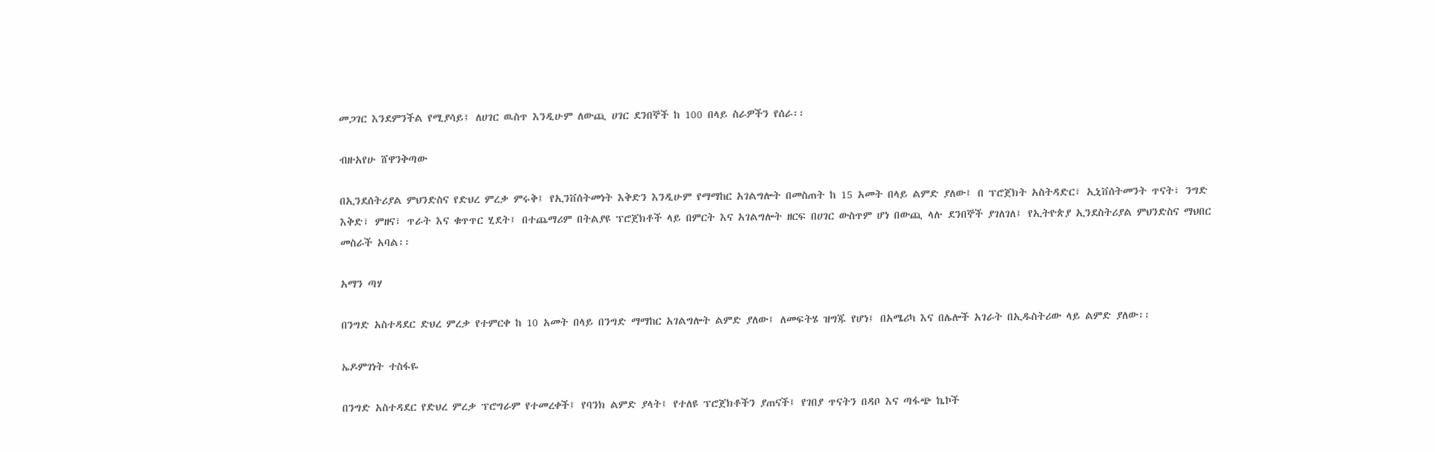መጋገር እንደምንችል የሚያሳይ፤ ለሀገር ዉስጥ እንዲሁም ለውጪ ሀገር ደንበኞች ከ 100 በላይ ስራዎችን የሰራ፡፡

ብዙአየሁ ሸዋንቅጣው

በኢንደሰትሪያል ምህንድስና የድህረ ምረቃ ምሩቅ፤ የኢንቨሰትመነት እቅድን እንዲሁም የማማከር አገልግሎት በመስጠት ከ 15 አመት በላይ ልምድ ያለው፤ በ ፕሮጀክት አስትዳድር፣ ኢኒቨሰትመንት ጥናት፣ ንግድ እቅድ፣ ምዘና፣ ጥራት እና ቁጥጥር ሂደት፤ በተጨማሪም በትልያዩ ፕሮጀክቶች ላይ በምርት እና አገልግሎት ዘርፍ በሀገር ውስጥም ሆነ በውጪ ላሉ ደንበኞች ያገለገለ፤ የኢትዮጵያ ኢንደስትሪያል ምህንድስና ማህበር መስራች አባል፡፡

አማን ጣሃ

በንግድ አስተዳደር ድህረ ምረቃ የተምርቀ ከ 10 አመት በላይ በንግድ ማማከር አገልግሎት ልምድ ያለው፤ ለመፍትሄ ዝግጁ የሆነ፤ በአሜሪካ እና በሌሎች አገራት በኢዱስትሪው ላይ ልምድ ያለው፡፡

ኤዶምገነት ተስፋዬ

በንግድ አስተዳደር የድህረ ምረቃ ፕሮግራም የተመረቀች፤ የባንክ ልምድ ያላት፤ የተለዩ ፕሮጀክቶችን ያጠናች፤ የገበያ ጥናትን በዳቦ እና ጣፋጭ ኬኮች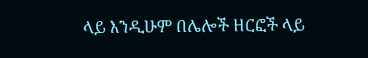ላይ እንዲሁም በሌሎች ዘርፎች ላይ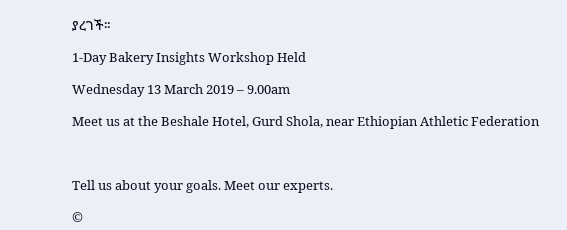ያረገች፡፡

1-Day Bakery Insights Workshop Held

Wednesday 13 March 2019 – 9.00am

Meet us at the Beshale Hotel, Gurd Shola, near Ethiopian Athletic Federation



Tell us about your goals. Meet our experts.

©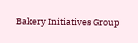Bakery Initiatives Group